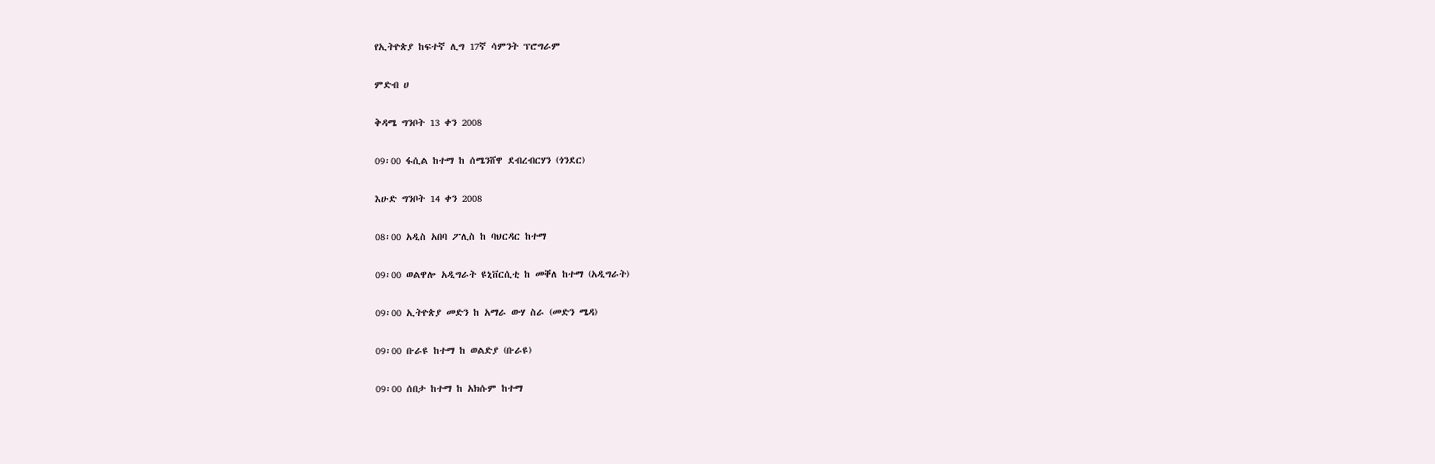የኢትዮጵያ ከፍተኛ ሊግ 17ኛ ሳምንት ፕሮግራም

ምድብ ሀ

ቅዳሜ ግንቦት 13 ቀን 2008

09፡00 ፋሲል ከተማ ከ ሰሜንሸዋ ደብረብርሃን (ጎንደር)

እሁድ ግንቦት 14 ቀን 2008

08፡00 አዲስ አበባ ፖሊስ ከ ባህርዳር ከተማ

09፡00 ወልዋሎ አዲግራት ዩኒቨርሲቲ ከ መቐለ ከተማ (አዲግራት)

09፡00 ኢትዮጵያ መድን ከ አማራ ውሃ ስራ (መድን ሜዳ)

09፡00 ቡራዩ ከተማ ከ ወልድያ (ቡራዩ)

09፡00 ሰበታ ከተማ ከ አክሱም ከተማ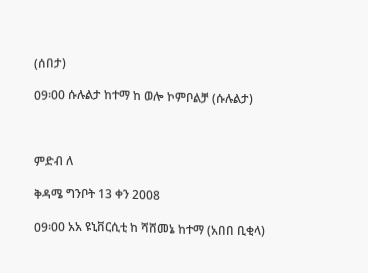(ሰበታ)

09፡00 ሱሉልታ ከተማ ከ ወሎ ኮምቦልቻ (ሱሉልታ)



ምድብ ለ

ቅዳሜ ግንቦት 13 ቀን 2008

09፡00 አአ ዩኒቨርሲቲ ከ ሻሸመኔ ከተማ (አበበ ቢቂላ)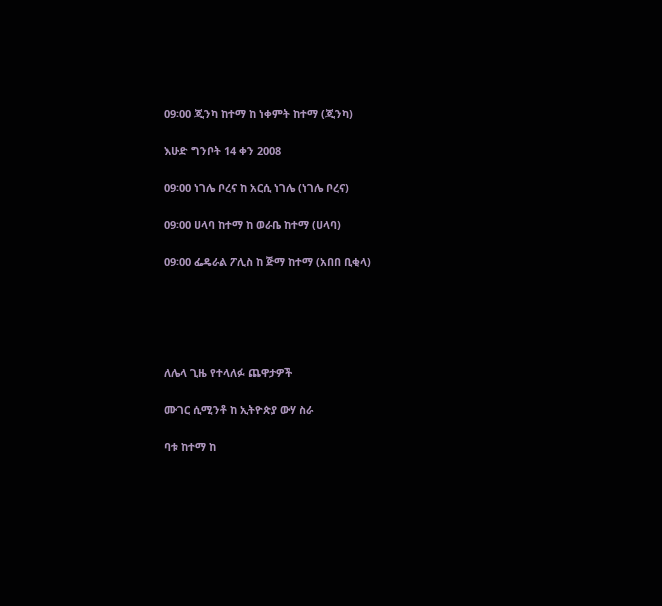09፡00 ጂንካ ከተማ ከ ነቀምት ከተማ (ጂንካ)

እሁድ ግንቦት 14 ቀን 2008

09፡00 ነገሌ ቦረና ከ አርሲ ነገሌ (ነገሌ ቦረና)

09፡00 ሀላባ ከተማ ከ ወራቤ ከተማ (ሀላባ)

09፡00 ፌዴራል ፖሊስ ከ ጅማ ከተማ (አበበ ቢቂላ)





ለሌላ ጊዜ የተላለፉ ጨዋታዎች

ሙገር ሲሚንቶ ከ ኢትዮጵያ ውሃ ስራ

ባቱ ከተማ ከ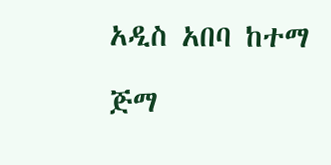አዲስ አበባ ከተማ

ጅማ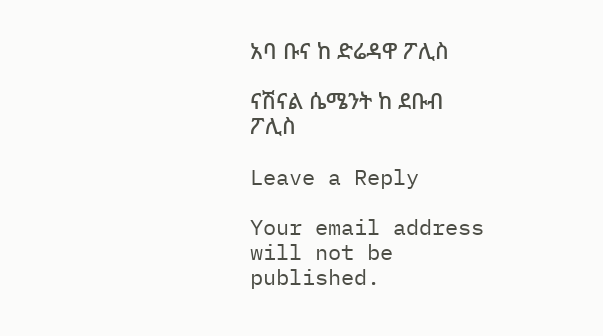አባ ቡና ከ ድሬዳዋ ፖሊስ

ናሽናል ሴሜንት ከ ደቡብ ፖሊስ

Leave a Reply

Your email address will not be published.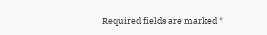Required fields are marked *